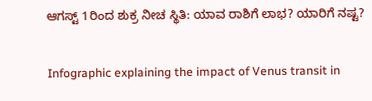ಆಗಸ್ಟ್ 1ರಿಂದ ಶುಕ್ರ ನೀಚ ಸ್ಥಿತಿ: ಯಾವ ರಾಶಿಗೆ ಲಾಭ? ಯಾರಿಗೆ ನಷ್ಟ?

Infographic explaining the impact of Venus transit in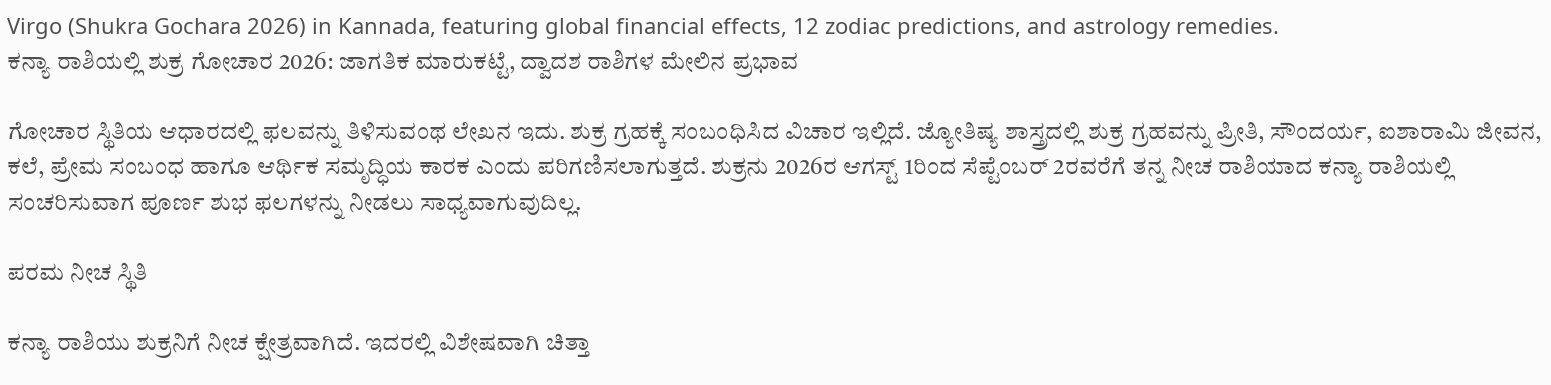Virgo (Shukra Gochara 2026) in Kannada, featuring global financial effects, 12 zodiac predictions, and astrology remedies.
ಕನ್ಯಾ ರಾಶಿಯಲ್ಲಿ ಶುಕ್ರ ಗೋಚಾರ 2026: ಜಾಗತಿಕ ಮಾರುಕಟ್ಟೆ, ದ್ವಾದಶ ರಾಶಿಗಳ ಮೇಲಿನ ಪ್ರಭಾವ

ಗೋಚಾರ ಸ್ಥಿತಿಯ ಆಧಾರದಲ್ಲಿ ಫಲವನ್ನು ತಿಳಿಸುವಂಥ ಲೇಖನ ಇದು. ಶುಕ್ರ ಗ್ರಹಕ್ಕೆ ಸಂಬಂಧಿಸಿದ ವಿಚಾರ ಇಲ್ಲಿದೆ. ಜ್ಯೋತಿಷ್ಯ ಶಾಸ್ತ್ರದಲ್ಲಿ ಶುಕ್ರ ಗ್ರಹವನ್ನು ಪ್ರೀತಿ, ಸೌಂದರ್ಯ, ಐಶಾರಾಮಿ ಜೀವನ, ಕಲೆ, ಪ್ರೇಮ ಸಂಬಂಧ ಹಾಗೂ ಆರ್ಥಿಕ ಸಮೃದ್ಧಿಯ ಕಾರಕ ಎಂದು ಪರಿಗಣಿಸಲಾಗುತ್ತದೆ. ಶುಕ್ರನು 2026ರ ಆಗಸ್ಟ್ 1ರಿಂದ ಸೆಪ್ಟೆಂಬರ್ 2ರವರೆಗೆ ತನ್ನ ನೀಚ ರಾಶಿಯಾದ ಕನ್ಯಾ ರಾಶಿಯಲ್ಲಿ ಸಂಚರಿಸುವಾಗ ಪೂರ್ಣ ಶುಭ ಫಲಗಳನ್ನು ನೀಡಲು ಸಾಧ್ಯವಾಗುವುದಿಲ್ಲ.

ಪರಮ ನೀಚ ಸ್ಥಿತಿ

ಕನ್ಯಾ ರಾಶಿಯು ಶುಕ್ರನಿಗೆ ನೀಚ ಕ್ಷೇತ್ರವಾಗಿದೆ. ಇದರಲ್ಲಿ ವಿಶೇಷವಾಗಿ ಚಿತ್ತಾ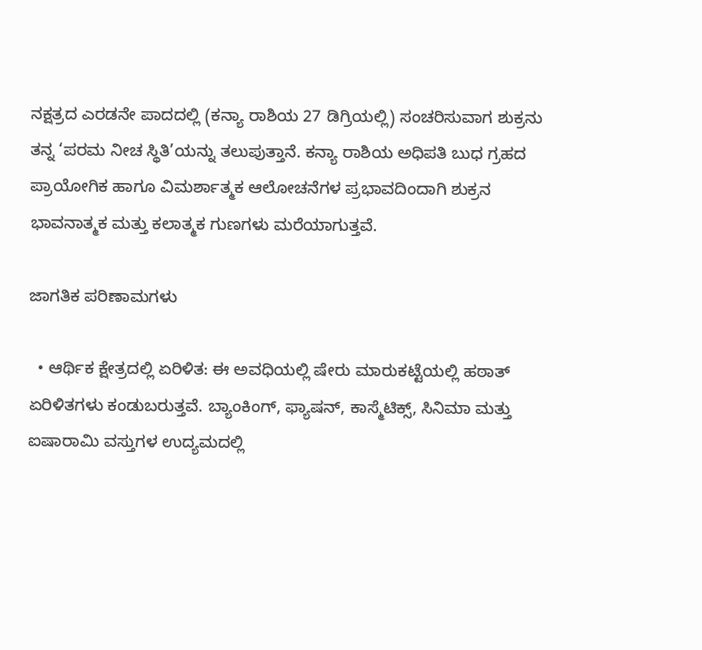ನಕ್ಷತ್ರದ ಎರಡನೇ ಪಾದದಲ್ಲಿ (ಕನ್ಯಾ ರಾಶಿಯ 27 ಡಿಗ್ರಿಯಲ್ಲಿ) ಸಂಚರಿಸುವಾಗ ಶುಕ್ರನು ತನ್ನ ‘ಪರಮ ನೀಚ ಸ್ಥಿತಿ’ಯನ್ನು ತಲುಪುತ್ತಾನೆ. ಕನ್ಯಾ ರಾಶಿಯ ಅಧಿಪತಿ ಬುಧ ಗ್ರಹದ ಪ್ರಾಯೋಗಿಕ ಹಾಗೂ ವಿಮರ್ಶಾತ್ಮಕ ಆಲೋಚನೆಗಳ ಪ್ರಭಾವದಿಂದಾಗಿ ಶುಕ್ರನ ಭಾವನಾತ್ಮಕ ಮತ್ತು ಕಲಾತ್ಮಕ ಗುಣಗಳು ಮರೆಯಾಗುತ್ತವೆ.

ಜಾಗತಿಕ ಪರಿಣಾಮಗಳು

  • ಆರ್ಥಿಕ ಕ್ಷೇತ್ರದಲ್ಲಿ ಏರಿಳಿತ: ಈ ಅವಧಿಯಲ್ಲಿ ಷೇರು ಮಾರುಕಟ್ಟೆಯಲ್ಲಿ ಹಠಾತ್ ಏರಿಳಿತಗಳು ಕಂಡುಬರುತ್ತವೆ. ಬ್ಯಾಂಕಿಂಗ್, ಫ್ಯಾಷನ್, ಕಾಸ್ಮೆಟಿಕ್ಸ್, ಸಿನಿಮಾ ಮತ್ತು ಐಷಾರಾಮಿ ವಸ್ತುಗಳ ಉದ್ಯಮದಲ್ಲಿ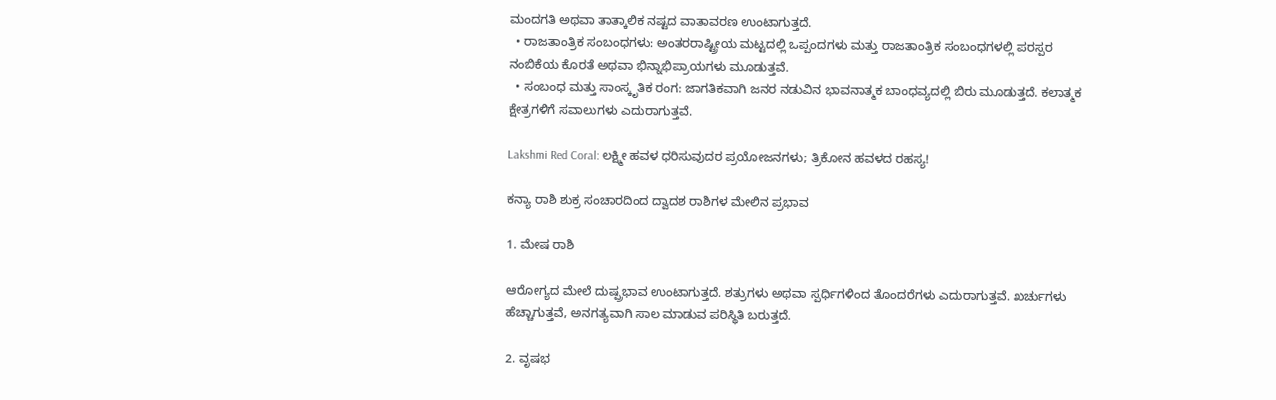ಮಂದಗತಿ ಅಥವಾ ತಾತ್ಕಾಲಿಕ ನಷ್ಟದ ವಾತಾವರಣ ಉಂಟಾಗುತ್ತದೆ.
  • ರಾಜತಾಂತ್ರಿಕ ಸಂಬಂಧಗಳು: ಅಂತರರಾಷ್ಟ್ರೀಯ ಮಟ್ಟದಲ್ಲಿ ಒಪ್ಪಂದಗಳು ಮತ್ತು ರಾಜತಾಂತ್ರಿಕ ಸಂಬಂಧಗಳಲ್ಲಿ ಪರಸ್ಪರ ನಂಬಿಕೆಯ ಕೊರತೆ ಅಥವಾ ಭಿನ್ನಾಭಿಪ್ರಾಯಗಳು ಮೂಡುತ್ತವೆ.
  • ಸಂಬಂಧ ಮತ್ತು ಸಾಂಸ್ಕೃತಿಕ ರಂಗ: ಜಾಗತಿಕವಾಗಿ ಜನರ ನಡುವಿನ ಭಾವನಾತ್ಮಕ ಬಾಂಧವ್ಯದಲ್ಲಿ ಬಿರು ಮೂಡುತ್ತದೆ. ಕಲಾತ್ಮಕ ಕ್ಷೇತ್ರಗಳಿಗೆ ಸವಾಲುಗಳು ಎದುರಾಗುತ್ತವೆ.

Lakshmi Red Coral: ಲಕ್ಷ್ಮೀ ಹವಳ ಧರಿಸುವುದರ ಪ್ರಯೋಜನಗಳು; ತ್ರಿಕೋನ ಹವಳದ ರಹಸ್ಯ!

ಕನ್ಯಾ ರಾಶಿ ಶುಕ್ರ ಸಂಚಾರದಿಂದ ದ್ವಾದಶ ರಾಶಿಗಳ ಮೇಲಿನ ಪ್ರಭಾವ

1. ಮೇಷ ರಾಶಿ

ಆರೋಗ್ಯದ ಮೇಲೆ ದುಷ್ಪ್ರಭಾವ ಉಂಟಾಗುತ್ತದೆ. ಶತ್ರುಗಳು ಅಥವಾ ಸ್ಪರ್ಧಿಗಳಿಂದ ತೊಂದರೆಗಳು ಎದುರಾಗುತ್ತವೆ. ಖರ್ಚುಗಳು ಹೆಚ್ಚಾಗುತ್ತವೆ, ಅನಗತ್ಯವಾಗಿ ಸಾಲ ಮಾಡುವ ಪರಿಸ್ಥಿತಿ ಬರುತ್ತದೆ.

2. ವೃಷಭ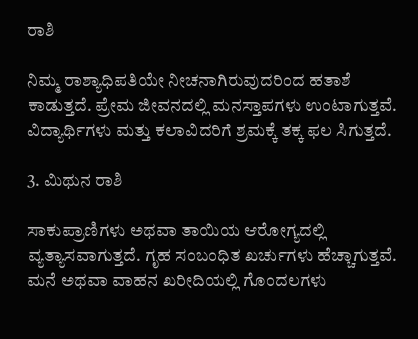ರಾಶಿ

ನಿಮ್ಮ ರಾಶ್ಯಾಧಿಪತಿಯೇ ನೀಚನಾಗಿರುವುದರಿಂದ ಹತಾಶೆ ಕಾಡುತ್ತದೆ. ಪ್ರೇಮ ಜೀವನದಲ್ಲಿ ಮನಸ್ತಾಪಗಳು ಉಂಟಾಗುತ್ತವೆ. ವಿದ್ಯಾರ್ಥಿಗಳು ಮತ್ತು ಕಲಾವಿದರಿಗೆ ಶ್ರಮಕ್ಕೆ ತಕ್ಕ ಫಲ ಸಿಗುತ್ತದೆ.

3. ಮಿಥುನ ರಾಶಿ

ಸಾಕುಪ್ರಾಣಿಗಳು ಅಥವಾ ತಾಯಿಯ ಆರೋಗ್ಯದಲ್ಲಿ ವ್ಯತ್ಯಾಸವಾಗುತ್ತದೆ. ಗೃಹ ಸಂಬಂಧಿತ ಖರ್ಚುಗಳು ಹೆಚ್ಚಾಗುತ್ತವೆ. ಮನೆ ಅಥವಾ ವಾಹನ ಖರೀದಿಯಲ್ಲಿ ಗೊಂದಲಗಳು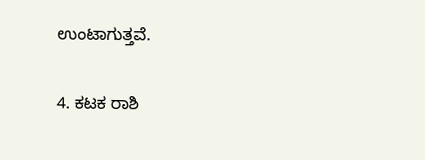ಉಂಟಾಗುತ್ತವೆ.

4. ಕಟಕ ರಾಶಿ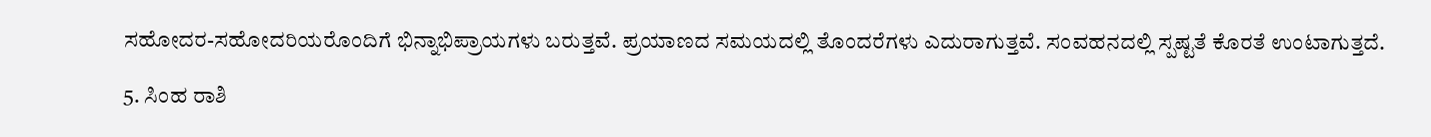ಸಹೋದರ-ಸಹೋದರಿಯರೊಂದಿಗೆ ಭಿನ್ನಾಭಿಪ್ರಾಯಗಳು ಬರುತ್ತವೆ. ಪ್ರಯಾಣದ ಸಮಯದಲ್ಲಿ ತೊಂದರೆಗಳು ಎದುರಾಗುತ್ತವೆ. ಸಂವಹನದಲ್ಲಿ ಸ್ಪಷ್ಟತೆ ಕೊರತೆ ಉಂಟಾಗುತ್ತದೆ.

5. ಸಿಂಹ ರಾಶಿ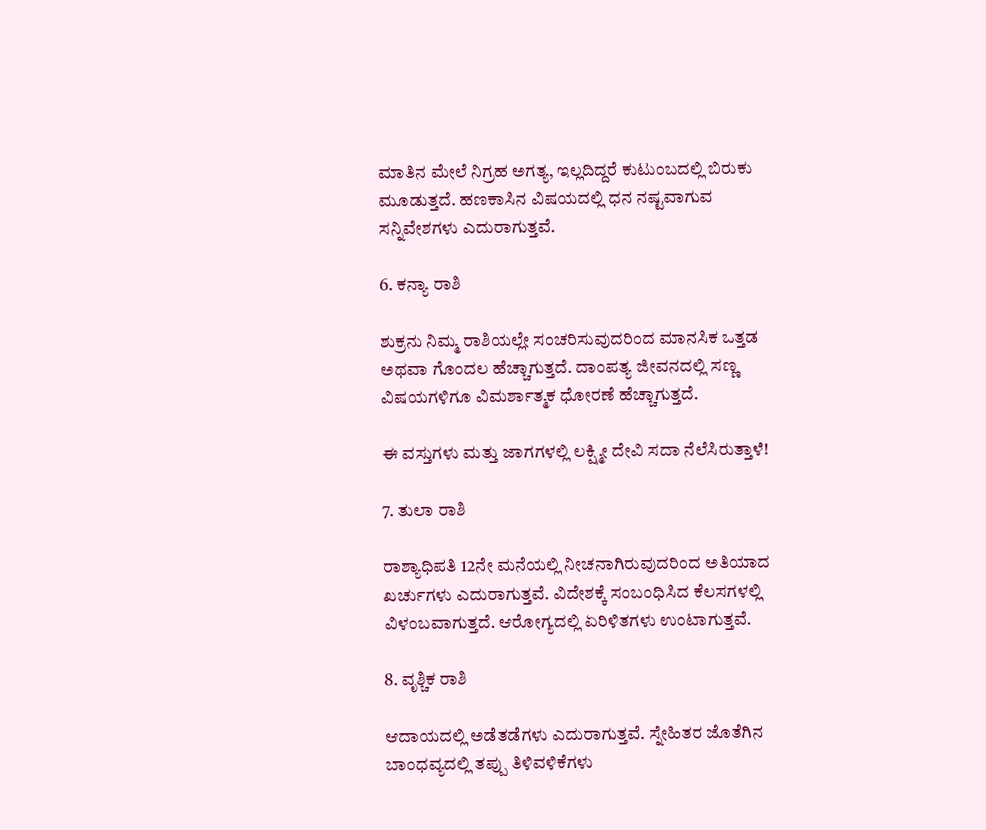ಮಾತಿನ ಮೇಲೆ ನಿಗ್ರಹ ಅಗತ್ಯ, ಇಲ್ಲದಿದ್ದರೆ ಕುಟುಂಬದಲ್ಲಿ ಬಿರುಕು ಮೂಡುತ್ತದೆ. ಹಣಕಾಸಿನ ವಿಷಯದಲ್ಲಿ ಧನ ನಷ್ಟವಾಗುವ ಸನ್ನಿವೇಶಗಳು ಎದುರಾಗುತ್ತವೆ.

6. ಕನ್ಯಾ ರಾಶಿ

ಶುಕ್ರನು ನಿಮ್ಮ ರಾಶಿಯಲ್ಲೇ ಸಂಚರಿಸುವುದರಿಂದ ಮಾನಸಿಕ ಒತ್ತಡ ಅಥವಾ ಗೊಂದಲ ಹೆಚ್ಚಾಗುತ್ತದೆ. ದಾಂಪತ್ಯ ಜೀವನದಲ್ಲಿ ಸಣ್ಣ ವಿಷಯಗಳಿಗೂ ವಿಮರ್ಶಾತ್ಮಕ ಧೋರಣೆ ಹೆಚ್ಚಾಗುತ್ತದೆ.

ಈ ವಸ್ತುಗಳು ಮತ್ತು ಜಾಗಗಳಲ್ಲಿ ಲಕ್ಷ್ಮೀ ದೇವಿ ಸದಾ ನೆಲೆಸಿರುತ್ತಾಳೆ!

7. ತುಲಾ ರಾಶಿ

ರಾಶ್ಯಾಧಿಪತಿ 12ನೇ ಮನೆಯಲ್ಲಿ ನೀಚನಾಗಿರುವುದರಿಂದ ಅತಿಯಾದ ಖರ್ಚುಗಳು ಎದುರಾಗುತ್ತವೆ. ವಿದೇಶಕ್ಕೆ ಸಂಬಂಧಿಸಿದ ಕೆಲಸಗಳಲ್ಲಿ ವಿಳಂಬವಾಗುತ್ತದೆ. ಆರೋಗ್ಯದಲ್ಲಿ ಏರಿಳಿತಗಳು ಉಂಟಾಗುತ್ತವೆ.

8. ವೃಶ್ಚಿಕ ರಾಶಿ

ಆದಾಯದಲ್ಲಿ ಅಡೆತಡೆಗಳು ಎದುರಾಗುತ್ತವೆ. ಸ್ನೇಹಿತರ ಜೊತೆಗಿನ ಬಾಂಧವ್ಯದಲ್ಲಿ ತಪ್ಪು ತಿಳಿವಳಿಕೆಗಳು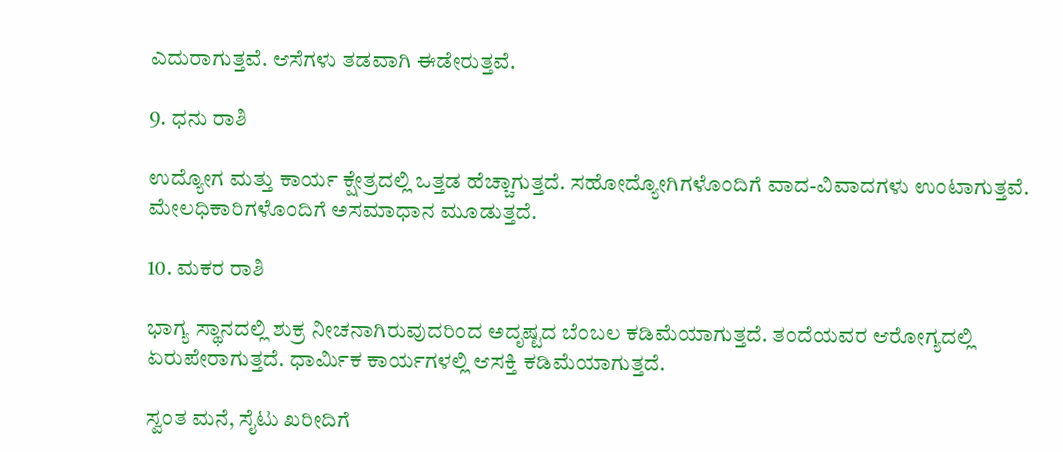ಎದುರಾಗುತ್ತವೆ. ಆಸೆಗಳು ತಡವಾಗಿ ಈಡೇರುತ್ತವೆ.

9. ಧನು ರಾಶಿ

ಉದ್ಯೋಗ ಮತ್ತು ಕಾರ್ಯ ಕ್ಷೇತ್ರದಲ್ಲಿ ಒತ್ತಡ ಹೆಚ್ಚಾಗುತ್ತದೆ. ಸಹೋದ್ಯೋಗಿಗಳೊಂದಿಗೆ ವಾದ-ವಿವಾದಗಳು ಉಂಟಾಗುತ್ತವೆ. ಮೇಲಧಿಕಾರಿಗಳೊಂದಿಗೆ ಅಸಮಾಧಾನ ಮೂಡುತ್ತದೆ.

10. ಮಕರ ರಾಶಿ

ಭಾಗ್ಯ ಸ್ಥಾನದಲ್ಲಿ ಶುಕ್ರ ನೀಚನಾಗಿರುವುದರಿಂದ ಅದೃಷ್ಟದ ಬೆಂಬಲ ಕಡಿಮೆಯಾಗುತ್ತದೆ. ತಂದೆಯವರ ಆರೋಗ್ಯದಲ್ಲಿ ಏರುಪೇರಾಗುತ್ತದೆ. ಧಾರ್ಮಿಕ ಕಾರ್ಯಗಳಲ್ಲಿ ಆಸಕ್ತಿ ಕಡಿಮೆಯಾಗುತ್ತದೆ.

ಸ್ವಂತ ಮನೆ, ಸೈಟು ಖರೀದಿಗೆ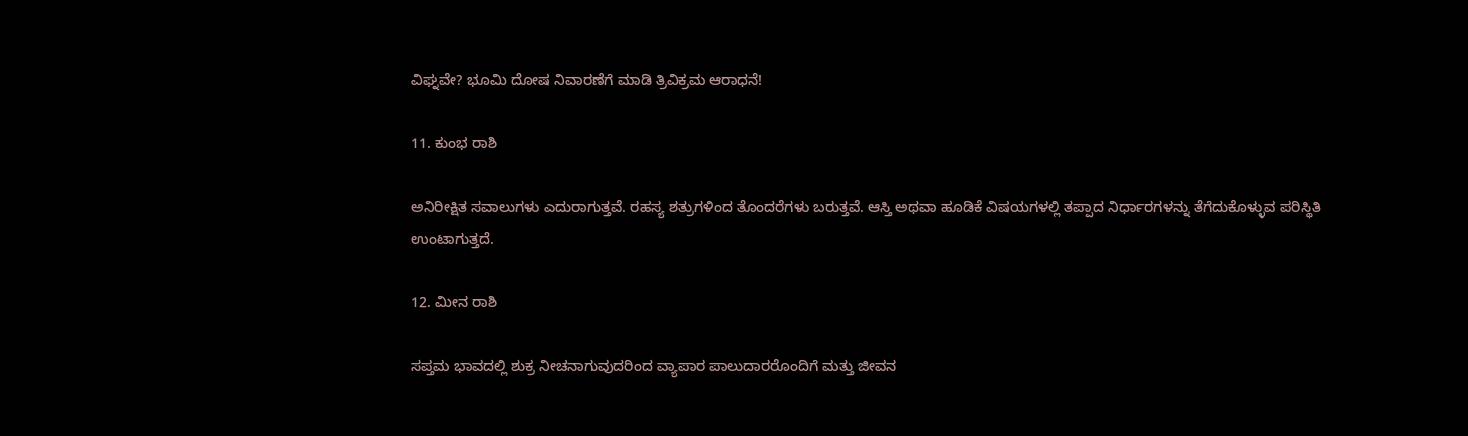ವಿಘ್ನವೇ? ಭೂಮಿ ದೋಷ ನಿವಾರಣೆಗೆ ಮಾಡಿ ತ್ರಿವಿಕ್ರಮ ಆರಾಧನೆ!

11. ಕುಂಭ ರಾಶಿ

ಅನಿರೀಕ್ಷಿತ ಸವಾಲುಗಳು ಎದುರಾಗುತ್ತವೆ. ರಹಸ್ಯ ಶತ್ರುಗಳಿಂದ ತೊಂದರೆಗಳು ಬರುತ್ತವೆ. ಆಸ್ತಿ ಅಥವಾ ಹೂಡಿಕೆ ವಿಷಯಗಳಲ್ಲಿ ತಪ್ಪಾದ ನಿರ್ಧಾರಗಳನ್ನು ತೆಗೆದುಕೊಳ್ಳುವ ಪರಿಸ್ಥಿತಿ ಉಂಟಾಗುತ್ತದೆ.

12. ಮೀನ ರಾಶಿ

ಸಪ್ತಮ ಭಾವದಲ್ಲಿ ಶುಕ್ರ ನೀಚನಾಗುವುದರಿಂದ ವ್ಯಾಪಾರ ಪಾಲುದಾರರೊಂದಿಗೆ ಮತ್ತು ಜೀವನ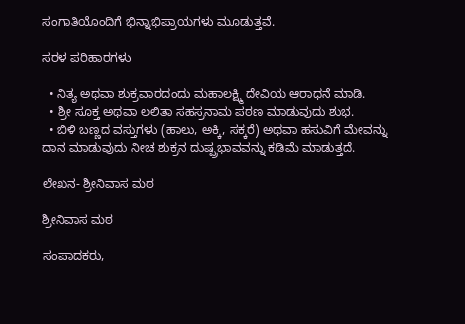ಸಂಗಾತಿಯೊಂದಿಗೆ ಭಿನ್ನಾಭಿಪ್ರಾಯಗಳು ಮೂಡುತ್ತವೆ.

ಸರಳ ಪರಿಹಾರಗಳು

  • ನಿತ್ಯ ಅಥವಾ ಶುಕ್ರವಾರದಂದು ಮಹಾಲಕ್ಷ್ಮಿ ದೇವಿಯ ಆರಾಧನೆ ಮಾಡಿ.
  • ಶ್ರೀ ಸೂಕ್ತ ಅಥವಾ ಲಲಿತಾ ಸಹಸ್ರನಾಮ ಪಠಣ ಮಾಡುವುದು ಶುಭ.
  • ಬಿಳಿ ಬಣ್ಣದ ವಸ್ತುಗಳು (ಹಾಲು, ಅಕ್ಕಿ, ಸಕ್ಕರೆ) ಅಥವಾ ಹಸುವಿಗೆ ಮೇವನ್ನು ದಾನ ಮಾಡುವುದು ನೀಚ ಶುಕ್ರನ ದುಷ್ಪ್ರಭಾವವನ್ನು ಕಡಿಮೆ ಮಾಡುತ್ತದೆ.

ಲೇಖನ- ಶ್ರೀನಿವಾಸ ಮಠ

ಶ್ರೀನಿವಾಸ ಮಠ

ಸಂಪಾದಕರು,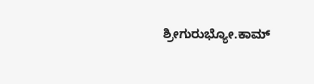ಶ್ರೀಗುರುಭ್ಯೋ.ಕಾಮ್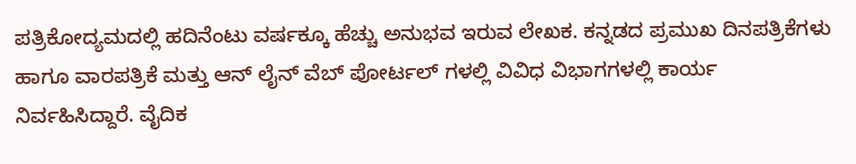ಪತ್ರಿಕೋದ್ಯಮದಲ್ಲಿ ಹದಿನೆಂಟು ವರ್ಷಕ್ಕೂ ಹೆಚ್ಚು ಅನುಭವ ಇರುವ ಲೇಖಕ. ಕನ್ನಡದ ಪ್ರಮುಖ ದಿನಪತ್ರಿಕೆಗಳು ಹಾಗೂ ವಾರಪತ್ರಿಕೆ ಮತ್ತು ಆನ್ ಲೈನ್ ವೆಬ್ ಪೋರ್ಟಲ್ ಗಳಲ್ಲಿ ವಿವಿಧ ವಿಭಾಗಗಳಲ್ಲಿ ಕಾರ್ಯ ನಿರ್ವಹಿಸಿದ್ದಾರೆ. ವೈದಿಕ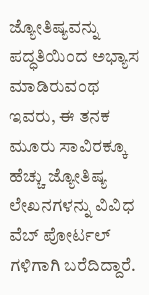ಜ್ಯೋತಿಷ್ಯವನ್ನು ಪದ್ಧತಿಯಿಂದ ಅಭ್ಯಾಸ ಮಾಡಿರುವಂಥ ಇವರು, ಈ ತನಕ ಮೂರು ಸಾವಿರಕ್ಕೂ ಹೆಚ್ಚು ಜ್ಯೋತಿಷ್ಯ ಲೇಖನಗಳನ್ನು ವಿವಿಧ ವೆಬ್ ಪೋರ್ಟಲ್ ಗಳಿಗಾಗಿ ಬರೆದಿದ್ದಾರೆ.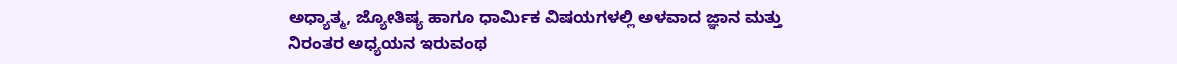ಅಧ್ಯಾತ್ಮ, ಜ್ಯೋತಿಷ್ಯ ಹಾಗೂ ಧಾರ್ಮಿಕ ವಿಷಯಗಳಲ್ಲಿ ಅಳವಾದ ಜ್ಞಾನ ಮತ್ತು ನಿರಂತರ ಅಧ್ಯಯನ ಇರುವಂಥ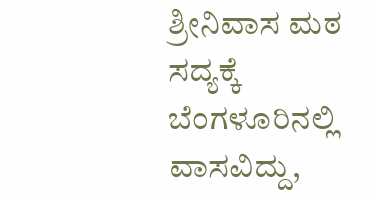ಶ್ರೀನಿವಾಸ ಮಠ ಸದ್ಯಕ್ಕೆ ಬೆಂಗಳೂರಿನಲ್ಲಿ ವಾಸವಿದ್ದು,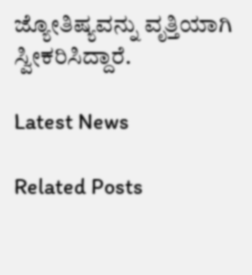ಜ್ಯೋತಿಷ್ಯವನ್ನು ವೃತ್ತಿಯಾಗಿ ಸ್ವೀಕರಿಸಿದ್ದಾರೆ.

Latest News

Related Posts